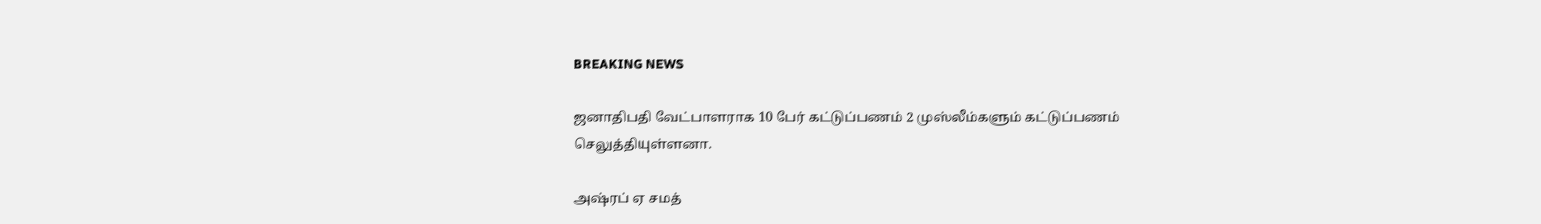BREAKING NEWS

ஜனாதிபதி வேட்பாளராக 10 பேர் கட்டுப்பணம் 2 முஸ்லீம்களும் கட்டுப்பணம் செலுத்தியுள்ளனா.

அஷ்ரப் ஏ சமத்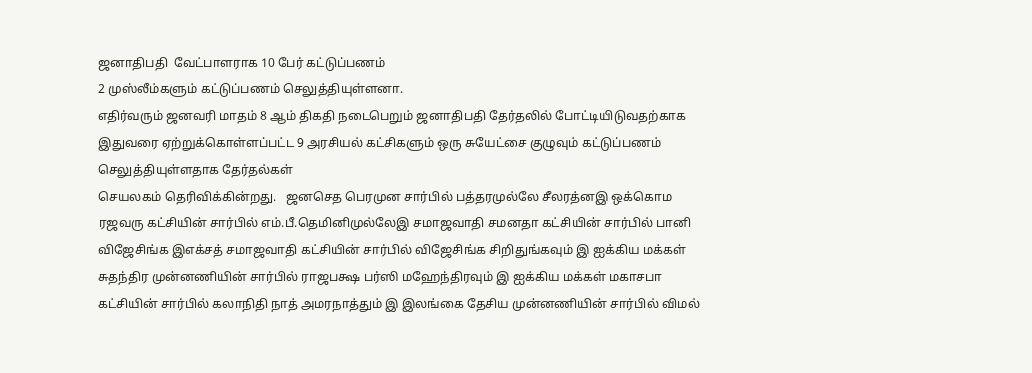ஜனாதிபதி  வேட்பாளராக 10 பேர் கட்டுப்பணம்
2 முஸ்லீம்களும் கட்டுப்பணம் செலுத்தியுள்ளனா.
எதிர்வரும் ஜனவரி மாதம் 8 ஆம் திகதி நடைபெறும் ஜனாதிபதி தேர்தலில் போட்டியிடுவதற்காக இதுவரை ஏற்றுக்கொள்ளப்பட்ட 9 அரசியல் கட்சிகளும் ஒரு சுயேட்சை குழுவும் கட்டுப்பணம் செலுத்தியுள்ளதாக தேர்தல்கள்
செயலகம் தெரிவிக்கின்றது.   ஜனசெத பெரமுன சார்பில் பத்தரமுல்லே சீலரத்னஇ ஒக்கொம ரஜவரு கட்சியின் சார்பில் எம்.பீ.தெமினிமுல்லேஇ சமாஜவாதி சமனதா கட்சியின் சார்பில் பானி விஜேசிங்க இஎக்சத் சமாஜவாதி கட்சியின் சார்பில் விஜேசிங்க சிறிதுங்கவும் இ ஐக்கிய மக்கள் சுதந்திர முன்னணியின் சார்பில் ராஜபக்ஷ பர்ஸி மஹேந்திரவும் இ ஐக்கிய மக்கள் மகாசபா கட்சியின் சார்பில் கலாநிதி நாத் அமரநாத்தும் இ இலங்கை தேசிய முன்னணியின் சார்பில் விமல்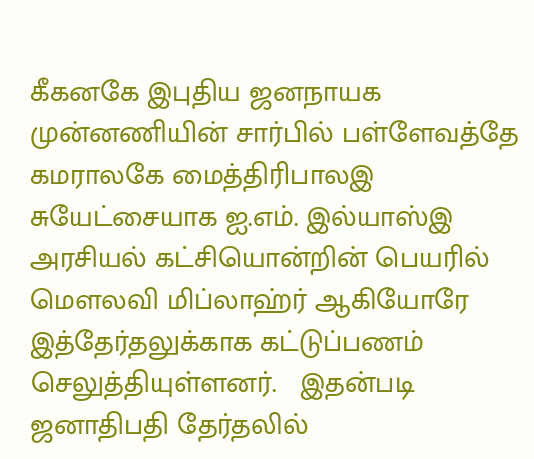கீகனகே இபுதிய ஜனநாயக முன்னணியின் சார்பில் பள்ளேவத்தே கமராலகே மைத்திரிபாலஇ சுயேட்சையாக ஐ.எம். இல்யாஸ்இ அரசியல் கட்சியொன்றின் பெயரில்  மௌலவி மிப்லாஹ்ர் ஆகியோரே இத்தேர்தலுக்காக கட்டுப்பணம் செலுத்தியுள்ளனர்.   இதன்படி ஜனாதிபதி தேர்தலில்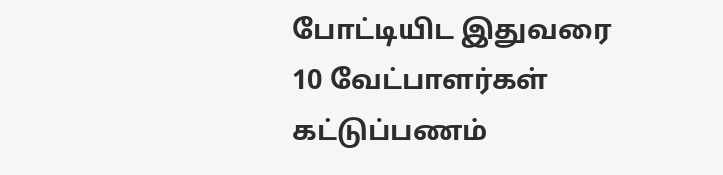போட்டியிட இதுவரை 10 வேட்பாளர்கள் கட்டுப்பணம்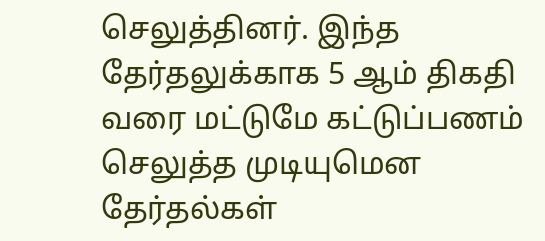செலுத்தினர். இந்த தேர்தலுக்காக 5 ஆம் திகதி வரை மட்டுமே கட்டுப்பணம் செலுத்த முடியுமென தேர்தல்கள்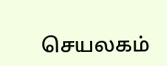செயலகம்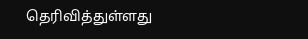தெரிவித்துள்ளது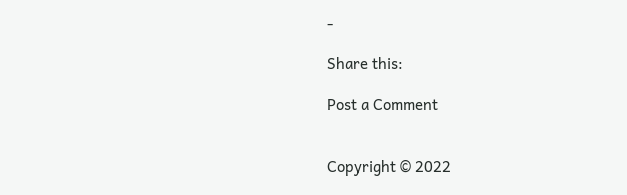-

Share this:

Post a Comment


Copyright © 2022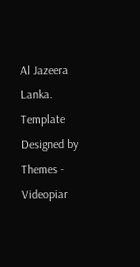Al Jazeera Lanka. Template Designed by Themes - Videopiar